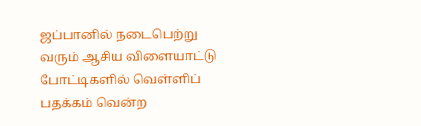ஜப்பானில் நடைபெற்று வரும் ஆசிய விளையாட்டு போட்டிகளில் வெள்ளிப் பதக்கம் வென்ற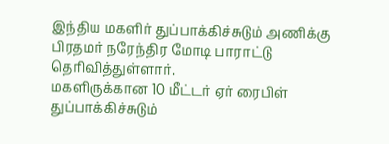இந்திய மகளிர் துப்பாக்கிச்சுடும் அணிக்கு பிரதமர் நரேந்திர மோடி பாராட்டு தெரிவித்துள்ளார்.
மகளிருக்கான 10 மீட்டர் ஏர் ரைபிள் துப்பாக்கிச்சுடும்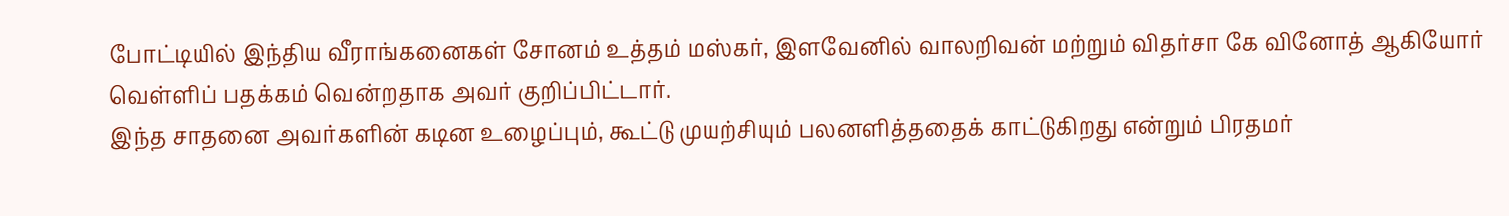போட்டியில் இந்திய வீராங்கனைகள் சோனம் உத்தம் மஸ்கர், இளவேனில் வாலறிவன் மற்றும் விதர்சா கே வினோத் ஆகியோர் வெள்ளிப் பதக்கம் வென்றதாக அவர் குறிப்பிட்டார்.
இந்த சாதனை அவர்களின் கடின உழைப்பும், கூட்டு முயற்சியும் பலனளித்ததைக் காட்டுகிறது என்றும் பிரதமர்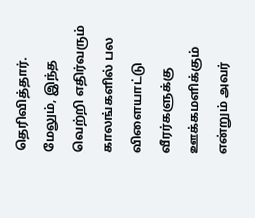தெரிவித்தார்.
மேலும், இந்த வெற்றி எதிர்வரும் காலங்களில் பல விளையாட்டு வீரர்களுக்கு ஊக்கமளிக்கும் என்றும் அவர்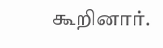கூறினார்.